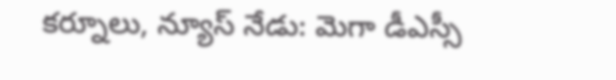కర్నూలు, న్యూస్ నేడు: మెగా డీఎస్సీ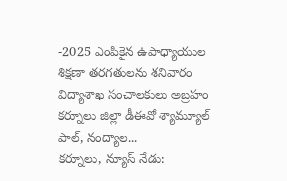-2025 ఎంపికైన ఉపాధ్యాయుల శిక్షణా తరగతులను శనివారం విద్యాశాఖ సంచాలకులు అబ్రహం కర్నూలు జిల్లా డీఈవో శ్యామ్యూల్ పాల్, నంద్యాల...
కర్నూలు, న్యూస్ నేడు: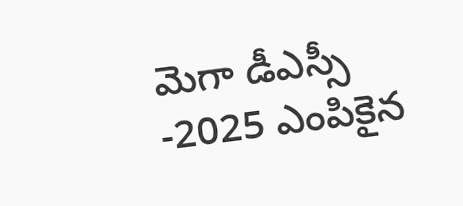మెగా డీఎస్సీ -2025 ఎంపికైన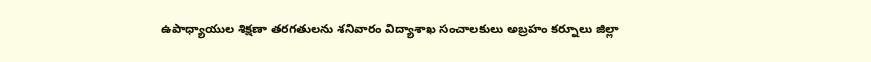ఉపాధ్యాయుల శిక్షణా తరగతులను శనివారం విద్యాశాఖ సంచాలకులు అబ్రహం కర్నూలు జిల్లా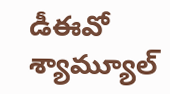డీఈవో శ్యామ్యూల్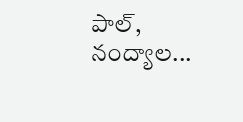పాల్, నంద్యాల...